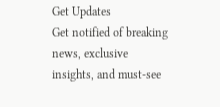Get Updates
Get notified of breaking news, exclusive insights, and must-see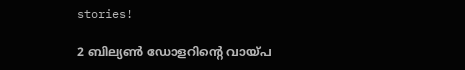stories!

2 ബില്യണ്‍ ഡോളറിന്റെ വായ്പ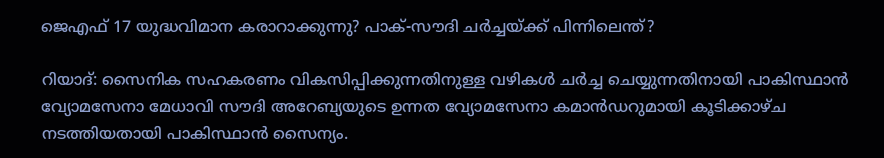ജെഎഫ് 17 യുദ്ധവിമാന കരാറാക്കുന്നു? പാക്-സൗദി ചര്‍ച്ചയ്ക്ക് പിന്നിലെന്ത്?

റിയാദ്: സൈനിക സഹകരണം വികസിപ്പിക്കുന്നതിനുള്ള വഴികള്‍ ചര്‍ച്ച ചെയ്യുന്നതിനായി പാകിസ്ഥാന്‍ വ്യോമസേനാ മേധാവി സൗദി അറേബ്യയുടെ ഉന്നത വ്യോമസേനാ കമാന്‍ഡറുമായി കൂടിക്കാഴ്ച നടത്തിയതായി പാകിസ്ഥാന്‍ സൈന്യം.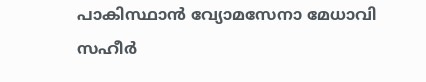പാകിസ്ഥാന്‍ വ്യോമസേനാ മേധാവി സഹീര്‍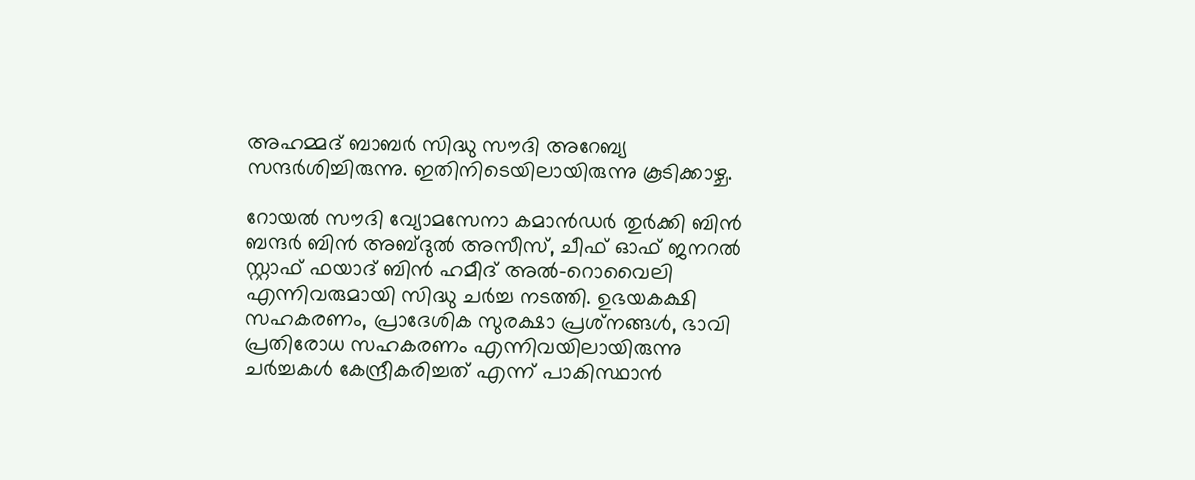അഹമ്മദ് ബാബര്‍ സിദ്ധു സൗദി അറേബ്യ സന്ദര്‍ശിച്ചിരുന്നു. ഇതിനിടെയിലായിരുന്നു കൂടിക്കാഴ്ച.

റോയല്‍ സൗദി വ്യോമസേനാ കമാന്‍ഡര്‍ തുര്‍ക്കി ബിന്‍ ബന്ദര്‍ ബിന്‍ അബ്ദുല്‍ അസീസ്, ചീഫ് ഓഫ് ജനറല്‍ സ്റ്റാഫ് ഫയാദ് ബിന്‍ ഹമീദ് അല്‍-റൊവൈലി എന്നിവരുമായി സിദ്ധു ചര്‍ച്ച നടത്തി. ഉഭയകക്ഷി സഹകരണം, പ്രാദേശിക സുരക്ഷാ പ്രശ്‌നങ്ങള്‍, ഭാവി പ്രതിരോധ സഹകരണം എന്നിവയിലായിരുന്നു ചര്‍ച്ചകള്‍ കേന്ദ്രീകരിച്ചത് എന്ന് പാകിസ്ഥാന്‍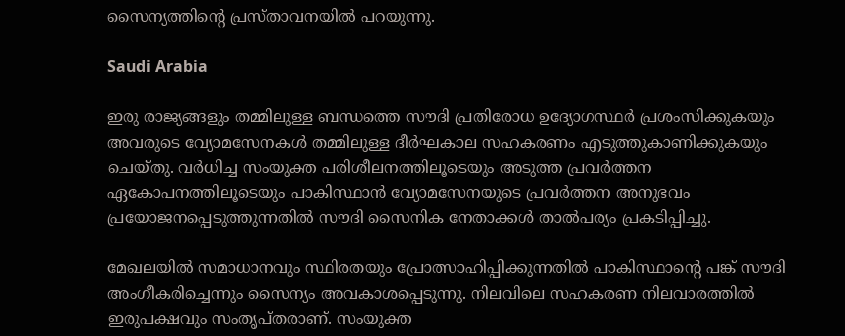സൈന്യത്തിന്റെ പ്രസ്താവനയില്‍ പറയുന്നു.

Saudi Arabia

ഇരു രാജ്യങ്ങളും തമ്മിലുള്ള ബന്ധത്തെ സൗദി പ്രതിരോധ ഉദ്യോഗസ്ഥര്‍ പ്രശംസിക്കുകയും അവരുടെ വ്യോമസേനകള്‍ തമ്മിലുള്ള ദീര്‍ഘകാല സഹകരണം എടുത്തുകാണിക്കുകയും ചെയ്തു. വര്‍ധിച്ച സംയുക്ത പരിശീലനത്തിലൂടെയും അടുത്ത പ്രവര്‍ത്തന ഏകോപനത്തിലൂടെയും പാകിസ്ഥാന്‍ വ്യോമസേനയുടെ പ്രവര്‍ത്തന അനുഭവം പ്രയോജനപ്പെടുത്തുന്നതില്‍ സൗദി സൈനിക നേതാക്കള്‍ താല്‍പര്യം പ്രകടിപ്പിച്ചു.

മേഖലയില്‍ സമാധാനവും സ്ഥിരതയും പ്രോത്സാഹിപ്പിക്കുന്നതില്‍ പാകിസ്ഥാന്റെ പങ്ക് സൗദി അംഗീകരിച്ചെന്നും സൈന്യം അവകാശപ്പെടുന്നു. നിലവിലെ സഹകരണ നിലവാരത്തില്‍ ഇരുപക്ഷവും സംതൃപ്തരാണ്. സംയുക്ത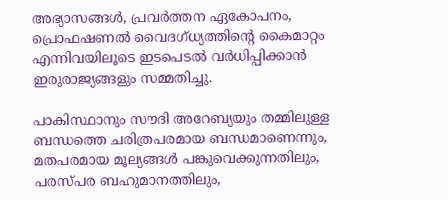അഭ്യാസങ്ങള്‍, പ്രവര്‍ത്തന ഏകോപനം, പ്രൊഫഷണല്‍ വൈദഗ്ധ്യത്തിന്റെ കൈമാറ്റം എന്നിവയിലൂടെ ഇടപെടല്‍ വര്‍ധിപ്പിക്കാന്‍ ഇരുരാജ്യങ്ങളും സമ്മതിച്ചു.

പാകിസ്ഥാനും സൗദി അറേബ്യയും തമ്മിലുള്ള ബന്ധത്തെ ചരിത്രപരമായ ബന്ധമാണെന്നും, മതപരമായ മൂല്യങ്ങള്‍ പങ്കുവെക്കുന്നതിലും, പരസ്പര ബഹുമാനത്തിലും,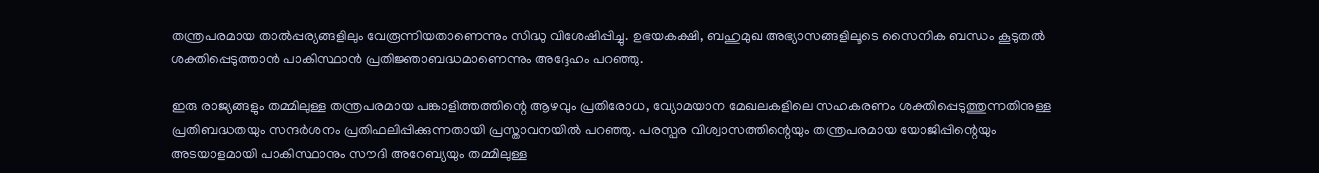തന്ത്രപരമായ താല്‍പ്പര്യങ്ങളിലും വേരൂന്നിയതാണെന്നും സിദ്ധു വിശേഷിപ്പിച്ചു. ഉഭയകക്ഷി, ബഹുമുഖ അഭ്യാസങ്ങളിലൂടെ സൈനിക ബന്ധം കൂടുതല്‍ ശക്തിപ്പെടുത്താന്‍ പാകിസ്ഥാന്‍ പ്രതിജ്ഞാബദ്ധമാണെന്നും അദ്ദേഹം പറഞ്ഞു.

ഇരു രാജ്യങ്ങളും തമ്മിലുള്ള തന്ത്രപരമായ പങ്കാളിത്തത്തിന്റെ ആഴവും പ്രതിരോധ, വ്യോമയാന മേഖലകളിലെ സഹകരണം ശക്തിപ്പെടുത്തുന്നതിനുള്ള പ്രതിബദ്ധതയും സന്ദര്‍ശനം പ്രതിഫലിപ്പിക്കുന്നതായി പ്രസ്താവനയില്‍ പറഞ്ഞു. പരസ്പര വിശ്വാസത്തിന്റെയും തന്ത്രപരമായ യോജിപ്പിന്റെയും അടയാളമായി പാകിസ്ഥാനും സൗദി അറേബ്യയും തമ്മിലുള്ള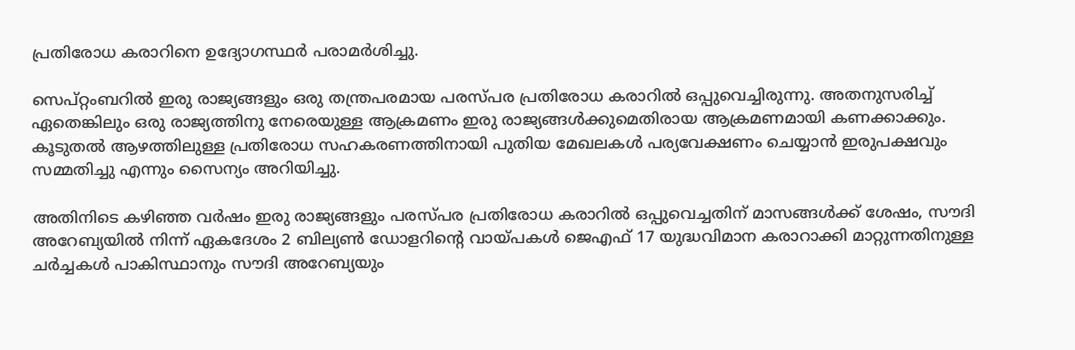പ്രതിരോധ കരാറിനെ ഉദ്യോഗസ്ഥര്‍ പരാമര്‍ശിച്ചു.

സെപ്റ്റംബറില്‍ ഇരു രാജ്യങ്ങളും ഒരു തന്ത്രപരമായ പരസ്പര പ്രതിരോധ കരാറില്‍ ഒപ്പുവെച്ചിരുന്നു. അതനുസരിച്ച് ഏതെങ്കിലും ഒരു രാജ്യത്തിനു നേരെയുള്ള ആക്രമണം ഇരു രാജ്യങ്ങള്‍ക്കുമെതിരായ ആക്രമണമായി കണക്കാക്കും. കൂടുതല്‍ ആഴത്തിലുള്ള പ്രതിരോധ സഹകരണത്തിനായി പുതിയ മേഖലകള്‍ പര്യവേക്ഷണം ചെയ്യാന്‍ ഇരുപക്ഷവും സമ്മതിച്ചു എന്നും സൈന്യം അറിയിച്ചു.

അതിനിടെ കഴിഞ്ഞ വര്‍ഷം ഇരു രാജ്യങ്ങളും പരസ്പര പ്രതിരോധ കരാറില്‍ ഒപ്പുവെച്ചതിന് മാസങ്ങള്‍ക്ക് ശേഷം, സൗദി അറേബ്യയില്‍ നിന്ന് ഏകദേശം 2 ബില്യണ്‍ ഡോളറിന്റെ വായ്പകള്‍ ജെഎഫ് 17 യുദ്ധവിമാന കരാറാക്കി മാറ്റുന്നതിനുള്ള ചര്‍ച്ചകള്‍ പാകിസ്ഥാനും സൗദി അറേബ്യയും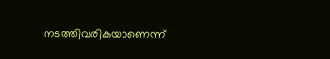നടത്തിവരികയാണെന്ന്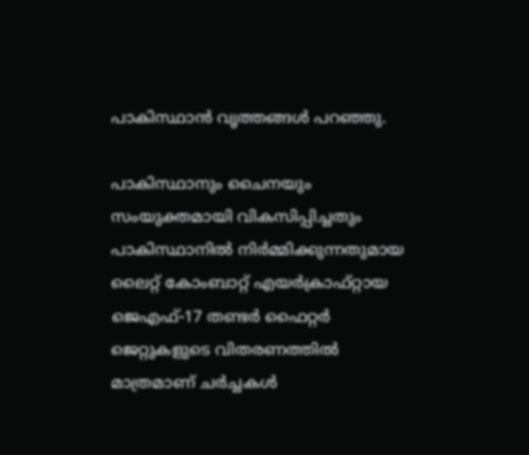പാകിസ്ഥാന്‍ വൃത്തങ്ങള്‍ പറഞ്ഞു.

പാകിസ്ഥാനും ചൈനയും സംയുക്തമായി വികസിപ്പിച്ചതും പാകിസ്ഥാനില്‍ നിര്‍മ്മിക്കുന്നതുമായ ലൈറ്റ് കോംബാറ്റ് എയര്‍ക്രാഫ്റ്റായ ജെഎഫ്-17 തണ്ടര്‍ ഫൈറ്റര്‍ ജെറ്റുകളുടെ വിതരണത്തില്‍ മാത്രമാണ് ചര്‍ച്ചകള്‍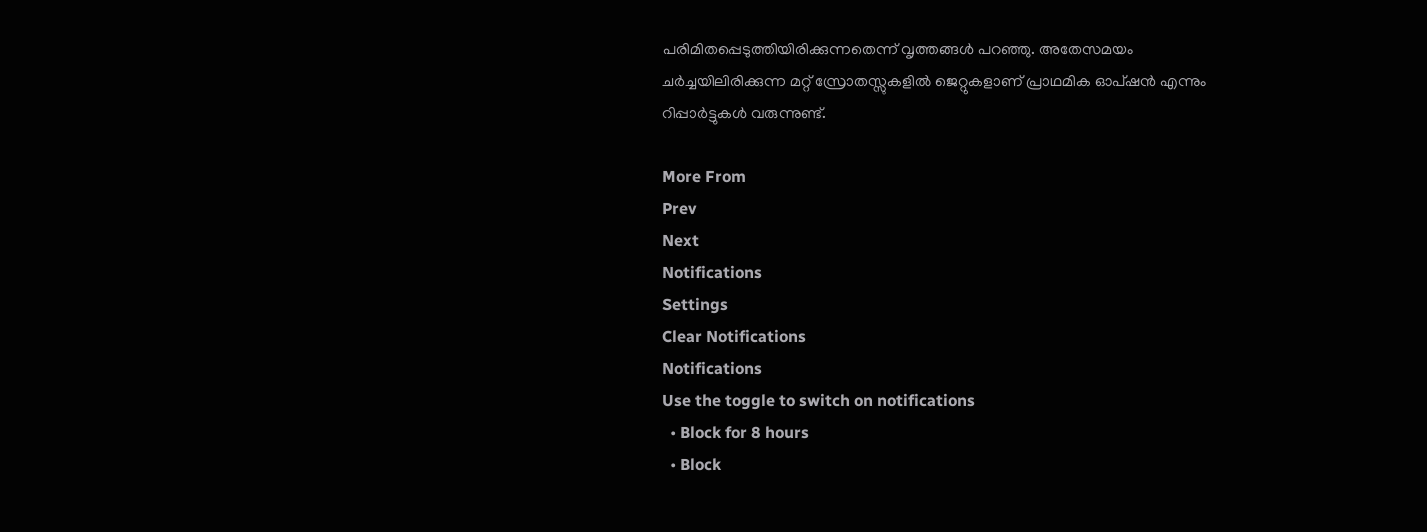പരിമിതപ്പെടുത്തിയിരിക്കുന്നതെന്ന് വൃത്തങ്ങള്‍ പറഞ്ഞു. അതേസമയം ചര്‍ച്ചയിലിരിക്കുന്ന മറ്റ് സ്രോതസ്സുകളില്‍ ജെറ്റുകളാണ് പ്രാഥമിക ഓപ്ഷന്‍ എന്നും റിപ്പാര്‍ട്ടുകള്‍ വരുന്നുണ്ട്.

More From
Prev
Next
Notifications
Settings
Clear Notifications
Notifications
Use the toggle to switch on notifications
  • Block for 8 hours
  • Block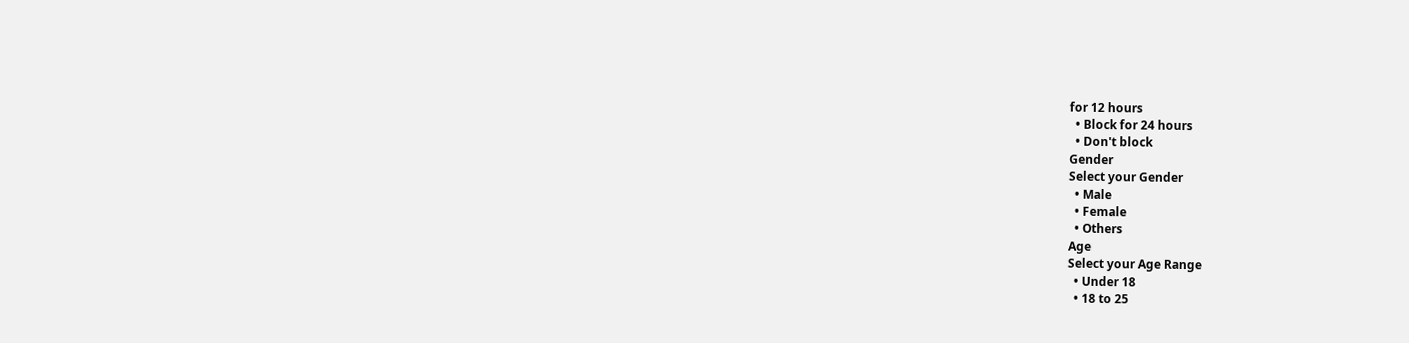for 12 hours
  • Block for 24 hours
  • Don't block
Gender
Select your Gender
  • Male
  • Female
  • Others
Age
Select your Age Range
  • Under 18
  • 18 to 25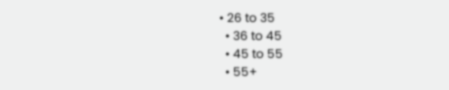• 26 to 35
  • 36 to 45
  • 45 to 55
  • 55+